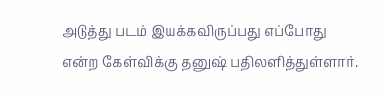அடுத்து படம் இயக்கவிருப்பது எப்போது என்ற கேள்விக்கு தனுஷ் பதிலளித்துள்ளார்.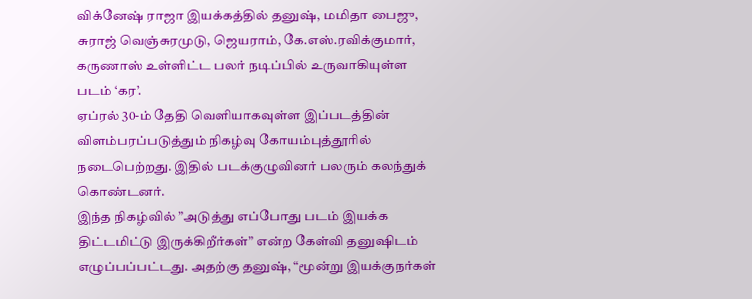விக்னேஷ் ராஜா இயக்கத்தில் தனுஷ், மமிதா பைஜு, சுராஜ் வெஞ்சுரமுடு, ஜெயராம், கே.எஸ்.ரவிக்குமார், கருணாஸ் உள்ளிட்ட பலர் நடிப்பில் உருவாகியுள்ள படம் ‘கர’.
ஏப்ரல் 30-ம் தேதி வெளியாகவுள்ள இப்படத்தின் விளம்பரப்படுத்தும் நிகழ்வு கோயம்புத்தூரில் நடைபெற்றது. இதில் படக்குழுவினர் பலரும் கலந்துக் கொண்டனர்.
இந்த நிகழ்வில் ”அடுத்து எப்போது படம் இயக்க திட்டமிட்டு இருக்கிறீர்கள்” என்ற கேள்வி தனுஷிடம் எழுப்பப்பட்டது. அதற்கு தனுஷ், “மூன்று இயக்குநர்கள்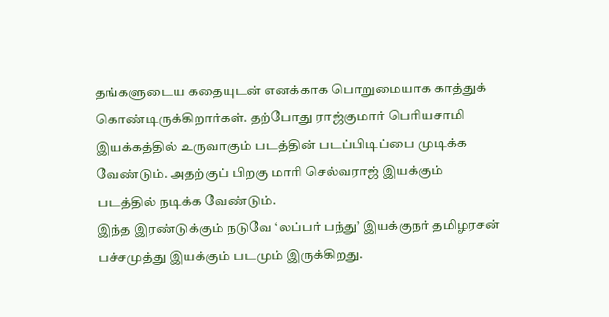தங்களுடைய கதையுடன் எனக்காக பொறுமையாக காத்துக் கொண்டிருக்கிறார்கள். தற்போது ராஜ்குமார் பெரியசாமி இயக்கத்தில் உருவாகும் படத்தின் படப்பிடிப்பை முடிக்க வேண்டும். அதற்குப் பிறகு மாரி செல்வராஜ் இயக்கும் படத்தில் நடிக்க வேண்டும்.
இந்த இரண்டுக்கும் நடுவே ‘லப்பர் பந்து’ இயக்குநர் தமிழரசன் பச்சமுத்து இயக்கும் படமும் இருக்கிறது.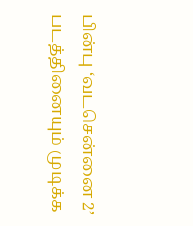பின்பு ‘வடசென்னை 2’ படத்தினையும் முடிக்க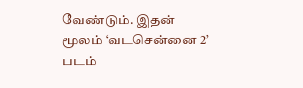வேண்டும். இதன் மூலம் ‘வடசென்னை 2’ படம்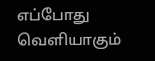எப்போது வெளியாகும்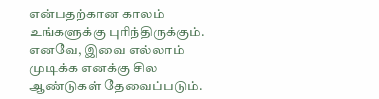என்பதற்கான காலம் உங்களுக்கு புரிந்திருக்கும். எனவே, இவை எல்லாம் முடிக்க எனக்கு சில ஆண்டுகள் தேவைப்படும்.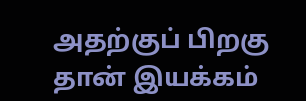அதற்குப் பிறகு தான் இயக்கம்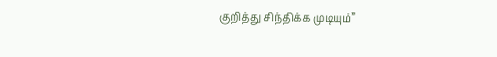குறித்து சிந்திக்க முடியும்”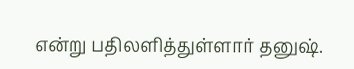என்று பதிலளித்துள்ளார் தனுஷ்.